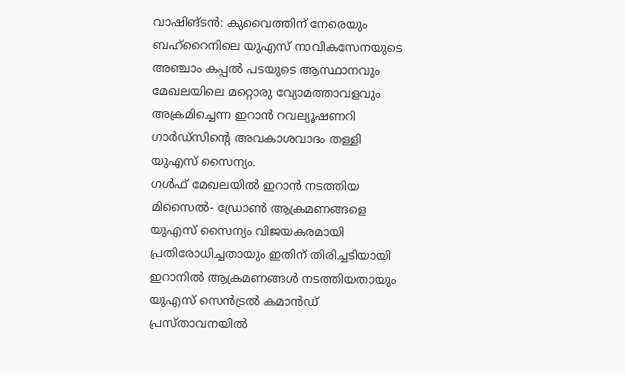വാഷിങ്ടൻ: കുവൈത്തിന് നേരെയും ബഹ്റൈനിലെ യുഎസ് നാവികസേനയുടെ അഞ്ചാം കപ്പൽ പടയുടെ ആസ്ഥാനവും മേഖലയിലെ മറ്റൊരു വ്യോമത്താവളവും അക്രമിച്ചെന്ന ഇറാൻ റവല്യൂഷണറി ഗാർഡ്സിന്റെ അവകാശവാദം തള്ളി യുഎസ് സൈന്യം.
ഗൾഫ് മേഖലയിൽ ഇറാൻ നടത്തിയ മിസൈൽ- ഡ്രോൺ ആക്രമണങ്ങളെ യുഎസ് സൈന്യം വിജയകരമായി പ്രതിരോധിച്ചതായും ഇതിന് തിരിച്ചടിയായി ഇറാനിൽ ആക്രമണങ്ങൾ നടത്തിയതായും യുഎസ് സെൻട്രൽ കമാൻഡ് പ്രസ്താവനയിൽ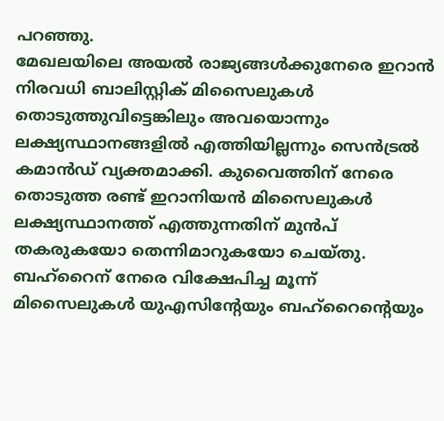പറഞ്ഞു.
മേഖലയിലെ അയൽ രാജ്യങ്ങൾക്കുനേരെ ഇറാൻ നിരവധി ബാലിസ്റ്റിക് മിസൈലുകൾ തൊടുത്തുവിട്ടെങ്കിലും അവയൊന്നും ലക്ഷ്യസ്ഥാനങ്ങളിൽ എത്തിയില്ലന്നും സെൻട്രൽ കമാൻഡ് വ്യക്തമാക്കി. കുവൈത്തിന് നേരെ തൊടുത്ത രണ്ട് ഇറാനിയൻ മിസൈലുകൾ ലക്ഷ്യസ്ഥാനത്ത് എത്തുന്നതിന് മുൻപ് തകരുകയോ തെന്നിമാറുകയോ ചെയ്തു.
ബഹ്റൈന് നേരെ വിക്ഷേപിച്ച മൂന്ന് മിസൈലുകൾ യുഎസിന്റേയും ബഹ്റൈന്റെയും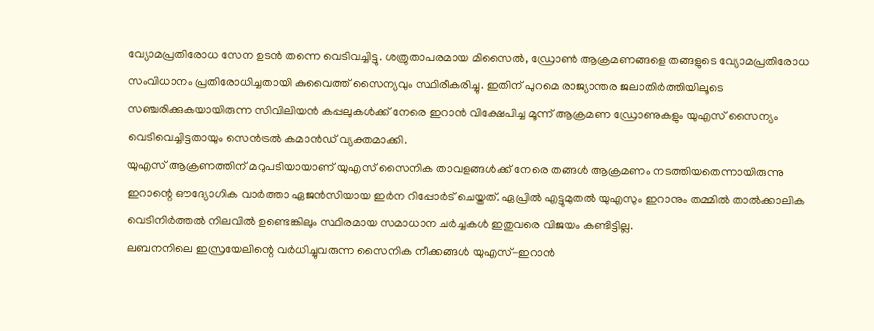വ്യോമപ്രതിരോധ സേന ഉടൻ തന്നെ വെടിവച്ചിട്ടു. ശത്രുതാപരമായ മിസൈൽ, ഡ്രോൺ ആക്രമണങ്ങളെ തങ്ങളുടെ വ്യോമപ്രതിരോധ സംവിധാനം പ്രതിരോധിച്ചതായി കുവൈത്ത് സൈന്യവും സ്ഥിരീകരിച്ചു. ഇതിന് പുറമെ രാജ്യാന്തര ജലാതിർത്തിയിലൂടെ സഞ്ചരിക്കുകയായിരുന്ന സിവിലിയൻ കപ്പലുകൾക്ക് നേരെ ഇറാൻ വിക്ഷേപിച്ച മൂന്ന് ആക്രമണ ഡ്രോണുകളും യുഎസ് സൈന്യം വെടിവെച്ചിട്ടതായും സെൻട്രൽ കമാൻഡ് വ്യക്തമാക്കി.
യുഎസ് ആക്രണത്തിന് മറുപടിയായാണ് യുഎസ് സൈനിക താവളങ്ങൾക്ക് നേരെ തങ്ങൾ ആക്രമണം നടത്തിയതെന്നായിരുന്നു ഇറാന്റെ ഔദ്യോഗിക വാർത്താ ഏജൻസിയായ ഇർന റിപ്പോർട് ചെയ്തത്. ഏപ്രിൽ എട്ടുമുതൽ യുഎസും ഇറാനും തമ്മിൽ താൽക്കാലിക വെടിനിർത്തൽ നിലവിൽ ഉണ്ടെങ്കിലും സ്ഥിരമായ സമാധാന ചർച്ചകൾ ഇതുവരെ വിജയം കണ്ടിട്ടില്ല.
ലബനനിലെ ഇസ്രയേലിന്റെ വർധിച്ചുവരുന്ന സൈനിക നീക്കങ്ങൾ യുഎസ്-ഇറാൻ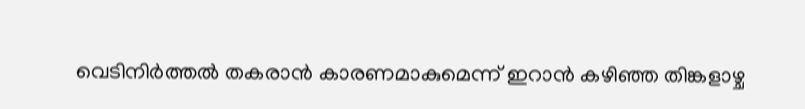വെടിനിർത്തൽ തകരാൻ കാരണമാകുമെന്ന് ഇറാൻ കഴിഞ്ഞ തിങ്കളാഴ്ച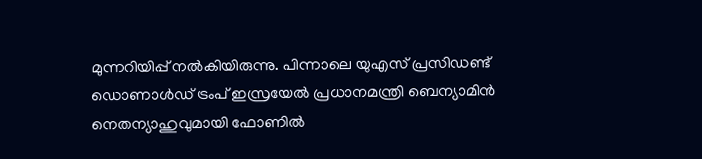മുന്നറിയിപ്പ് നൽകിയിരുന്നു. പിന്നാലെ യുഎസ് പ്രസിഡണ്ട് ഡൊണാൾഡ് ട്രംപ് ഇസ്രയേൽ പ്രധാനമന്ത്രി ബെന്യാമിൻ നെതന്യാഹുവുമായി ഫോണിൽ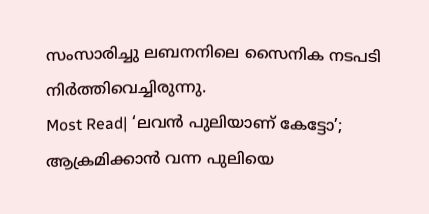സംസാരിച്ചു ലബനനിലെ സൈനിക നടപടി നിർത്തിവെച്ചിരുന്നു.
Most Read| ‘ലവൻ പുലിയാണ് കേട്ടോ’; ആക്രമിക്കാൻ വന്ന പുലിയെ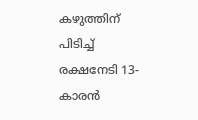കഴുത്തിന് പിടിച്ച് രക്ഷനേടി 13-കാരൻ